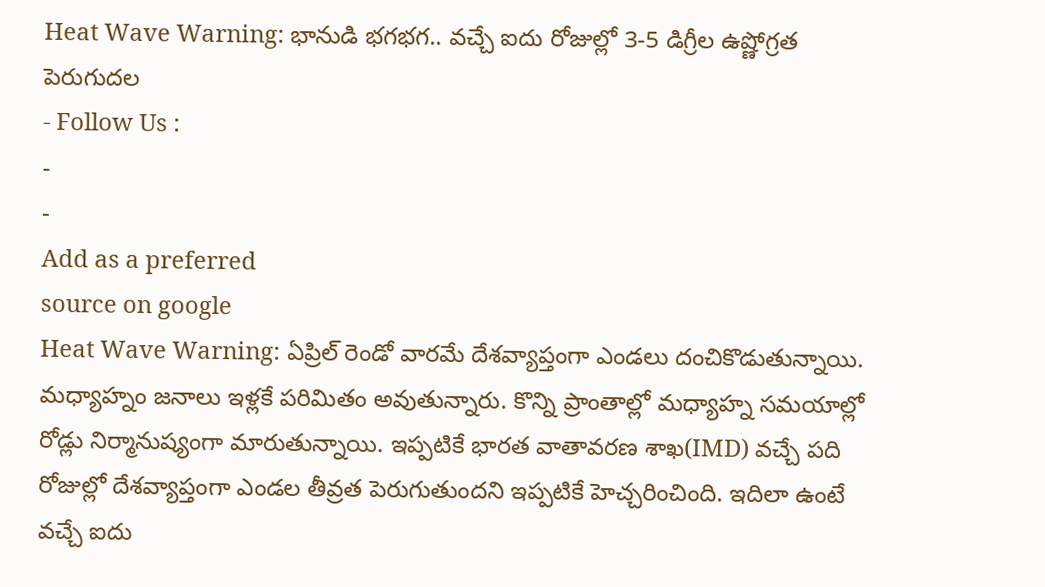Heat Wave Warning: భానుడి భగభగ.. వచ్చే ఐదు రోజుల్లో 3-5 డిగ్రీల ఉష్ణోగ్రత పెరుగుదల
- Follow Us :
-
-
Add as a preferred
source on google
Heat Wave Warning: ఏప్రిల్ రెండో వారమే దేశవ్యాప్తంగా ఎండలు దంచికొడుతున్నాయి. మధ్యాహ్నం జనాలు ఇళ్లకే పరిమితం అవుతున్నారు. కొన్ని ప్రాంతాల్లో మధ్యాహ్న సమయాల్లో రోడ్లు నిర్మానుష్యంగా మారుతున్నాయి. ఇప్పటికే భారత వాతావరణ శాఖ(IMD) వచ్చే పది రోజుల్లో దేశవ్యాప్తంగా ఎండల తీవ్రత పెరుగుతుందని ఇప్పటికే హెచ్చరించింది. ఇదిలా ఉంటే వచ్చే ఐదు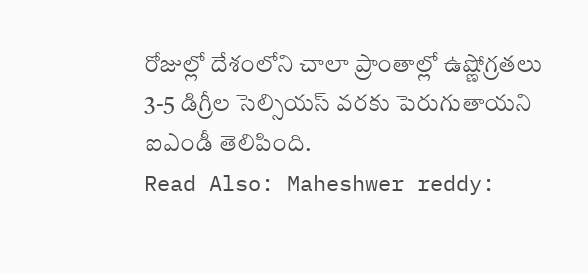రోజుల్లో దేశంలోని చాలా ప్రాంతాల్లో ఉష్ణోగ్రతలు 3-5 డిగ్రీల సెల్సియస్ వరకు పెరుగుతాయని ఐఎండీ తెలిపింది.
Read Also: Maheshwer reddy: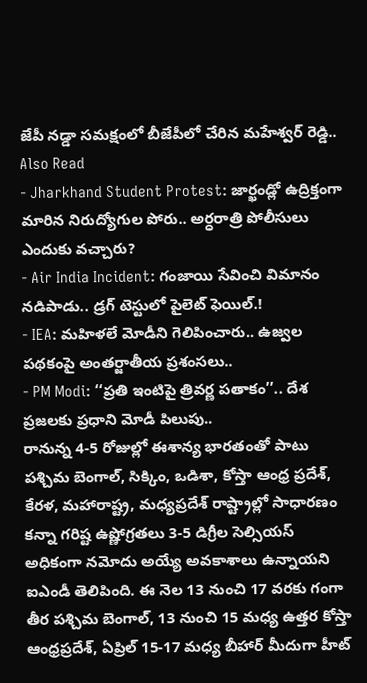జేపీ నడ్డా సమక్షంలో బీజేపీలో చేరిన మహేశ్వర్ రెడ్డి..
Also Read
- Jharkhand Student Protest: జార్ఖండ్లో ఉద్రిక్తంగా మారిన నిరుద్యోగుల పోరు.. అర్ధరాత్రి పోలీసులు ఎందుకు వచ్చారు?
- Air India Incident: గంజాయి సేవించి విమానం నడిపాడు.. డ్రగ్ టెస్టులో పైలెట్ ఫెయిల్.!
- IEA: మహిళలే మోడీని గెలిపించారు.. ఉజ్వల పథకంపై అంతర్జాతీయ ప్రశంసలు..
- PM Modi: ‘‘ప్రతి ఇంటిపై త్రివర్ణ పతాకం’’.. దేశ ప్రజలకు ప్రధాని మోడీ పిలుపు..
రానున్న 4-5 రోజుల్లో ఈశాన్య భారతంతో పాటు పశ్చిమ బెంగాల్, సిక్కిం, ఒడిశా, కోస్తా ఆంధ్ర ప్రదేశ్, కేరళ, మహారాష్ట్ర, మధ్యప్రదేశ్ రాష్ట్రాల్లో సాధారణం కన్నా గరిష్ట ఉష్ణోగ్రతలు 3-5 డిగ్రీల సెల్సియస్ అధికంగా నమోదు అయ్యే అవకాశాలు ఉన్నాయని ఐఎండీ తెలిపింది. ఈ నెల 13 నుంచి 17 వరకు గంగా తీర పశ్చిమ బెంగాల్, 13 నుంచి 15 మధ్య ఉత్తర కోస్తా ఆంధ్రప్రదేశ్, ఏప్రిల్ 15-17 మధ్య బీహార్ మీదుగా హీట్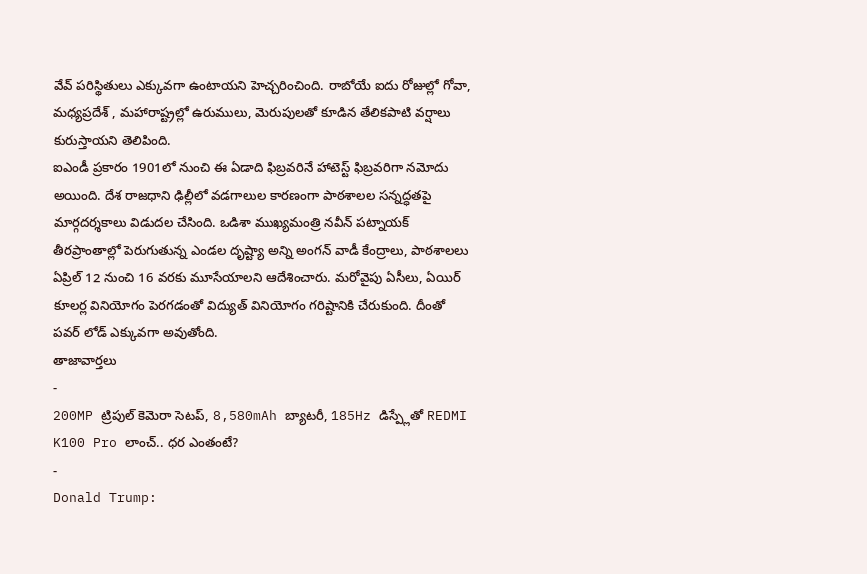వేవ్ పరిస్థితులు ఎక్కువగా ఉంటాయని హెచ్చరించింది. రాబోయే ఐదు రోజుల్లో గోవా, మధ్యప్రదేశ్ , మహారాష్ట్రల్లో ఉరుములు, మెరుపులతో కూడిన తేలికపాటి వర్షాలు కురుస్తాయని తెలిపింది.
ఐఎండీ ప్రకారం 1901లో నుంచి ఈ ఏడాది ఫిబ్రవరినే హాటెస్ట్ ఫిబ్రవరిగా నమోదు అయింది. దేశ రాజధాని ఢిల్లీలో వడగాలుల కారణంగా పాఠశాలల సన్నద్ధతపై మార్గదర్శకాలు విడుదల చేసింది. ఒడిశా ముఖ్యమంత్రి నవీన్ పట్నాయక్ తీరప్రాంతాల్లో పెరుగుతున్న ఎండల దృష్ట్యా అన్ని అంగన్ వాడీ కేంద్రాలు, పాఠశాలలు ఏప్రిల్ 12 నుంచి 16 వరకు మూసేయాలని ఆదేశించారు. మరోవైపు ఏసీలు, ఏయిర్ కూలర్ల వినియోగం పెరగడంతో విద్యుత్ వినియోగం గరిష్టానికి చేరుకుంది. దీంతో పవర్ లోడ్ ఎక్కువగా అవుతోంది.
తాజావార్తలు
-
200MP ట్రిపుల్ కెమెరా సెటప్, 8,580mAh బ్యాటరీ, 185Hz డిస్ప్లేతో REDMI K100 Pro లాంచ్.. ధర ఎంతంటే?
-
Donald Trump: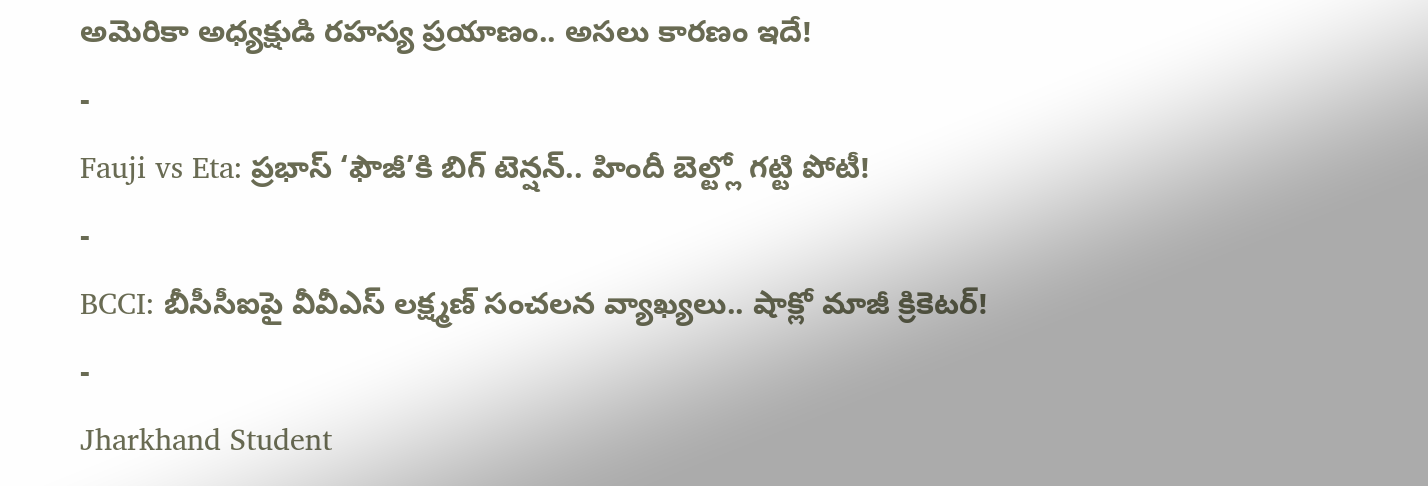అమెరికా అధ్యక్షుడి రహస్య ప్రయాణం.. అసలు కారణం ఇదే!
-
Fauji vs Eta: ప్రభాస్ ‘ఫౌజీ’కి బిగ్ టెన్షన్.. హిందీ బెల్ట్లో గట్టి పోటీ!
-
BCCI: బీసీసీఐపై వీవీఎస్ లక్ష్మణ్ సంచలన వ్యాఖ్యలు.. షాక్లో మాజీ క్రికెటర్!
-
Jharkhand Student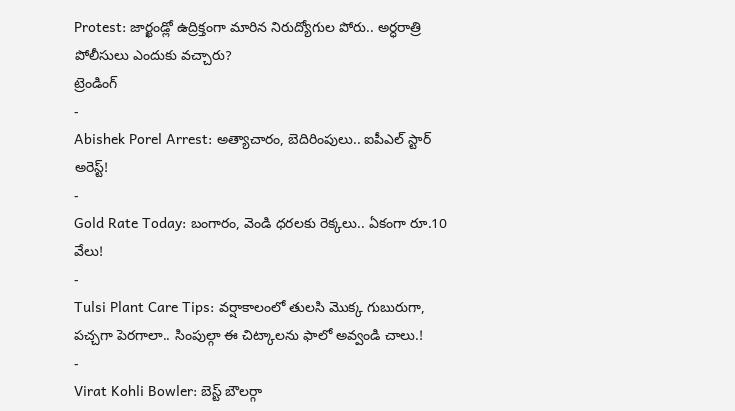Protest: జార్ఖండ్లో ఉద్రిక్తంగా మారిన నిరుద్యోగుల పోరు.. అర్ధరాత్రి పోలీసులు ఎందుకు వచ్చారు?
ట్రెండింగ్
-
Abishek Porel Arrest: అత్యాచారం, బెదిరింపులు.. ఐపీఎల్ స్టార్ అరెస్ట్!
-
Gold Rate Today: బంగారం, వెండి ధరలకు రెక్కలు.. ఏకంగా రూ.10 వేలు!
-
Tulsi Plant Care Tips: వర్షాకాలంలో తులసి మొక్క గుబురుగా, పచ్చగా పెరగాలా.. సింపుల్గా ఈ చిట్కాలను ఫాలో అవ్వండి చాలు.!
-
Virat Kohli Bowler: బెస్ట్ బౌలర్గా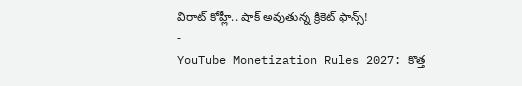విరాట్ కోహ్లీ.. షాక్ అవుతున్న క్రికెట్ ఫాన్స్!
-
YouTube Monetization Rules 2027: కొత్త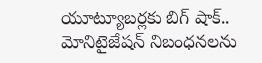యూట్యూబర్లకు బిగ్ షాక్.. మోనిటైజేషన్ నిబంధనలను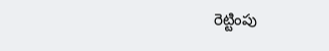రెట్టింపు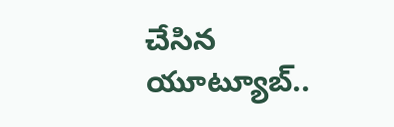చేసిన యూట్యూబ్..